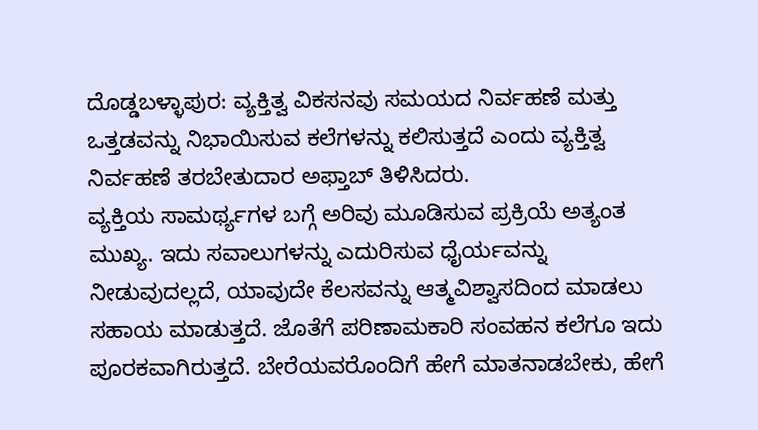ದೊಡ್ಡಬಳ್ಳಾಪುರ: ವ್ಯಕ್ತಿತ್ವ ವಿಕಸನವು ಸಮಯದ ನಿರ್ವಹಣೆ ಮತ್ತು ಒತ್ತಡವನ್ನು ನಿಭಾಯಿಸುವ ಕಲೆಗಳನ್ನು ಕಲಿಸುತ್ತದೆ ಎಂದು ವ್ಯಕ್ತಿತ್ವ ನಿರ್ವಹಣೆ ತರಬೇತುದಾರ ಅಫ್ತಾಬ್ ತಿಳಿಸಿದರು.
ವ್ಯಕ್ತಿಯ ಸಾಮರ್ಥ್ಯಗಳ ಬಗ್ಗೆ ಅರಿವು ಮೂಡಿಸುವ ಪ್ರಕ್ರಿಯೆ ಅತ್ಯಂತ ಮುಖ್ಯ. ಇದು ಸವಾಲುಗಳನ್ನು ಎದುರಿಸುವ ಧೈರ್ಯವನ್ನು ನೀಡುವುದಲ್ಲದೆ, ಯಾವುದೇ ಕೆಲಸವನ್ನು ಆತ್ಮವಿಶ್ವಾಸದಿಂದ ಮಾಡಲು ಸಹಾಯ ಮಾಡುತ್ತದೆ. ಜೊತೆಗೆ ಪರಿಣಾಮಕಾರಿ ಸಂವಹನ ಕಲೆಗೂ ಇದು ಪೂರಕವಾಗಿರುತ್ತದೆ. ಬೇರೆಯವರೊಂದಿಗೆ ಹೇಗೆ ಮಾತನಾಡಬೇಕು, ಹೇಗೆ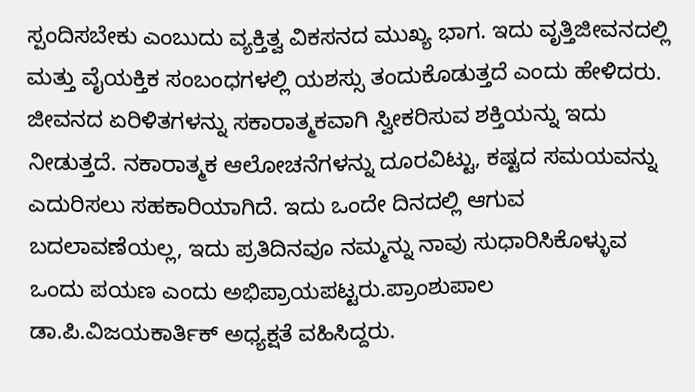ಸ್ಪಂದಿಸಬೇಕು ಎಂಬುದು ವ್ಯಕ್ತಿತ್ವ ವಿಕಸನದ ಮುಖ್ಯ ಭಾಗ. ಇದು ವೃತ್ತಿಜೀವನದಲ್ಲಿ ಮತ್ತು ವೈಯಕ್ತಿಕ ಸಂಬಂಧಗಳಲ್ಲಿ ಯಶಸ್ಸು ತಂದುಕೊಡುತ್ತದೆ ಎಂದು ಹೇಳಿದರು.
ಜೀವನದ ಏರಿಳಿತಗಳನ್ನು ಸಕಾರಾತ್ಮಕವಾಗಿ ಸ್ವೀಕರಿಸುವ ಶಕ್ತಿಯನ್ನು ಇದು ನೀಡುತ್ತದೆ. ನಕಾರಾತ್ಮಕ ಆಲೋಚನೆಗಳನ್ನು ದೂರವಿಟ್ಟು, ಕಷ್ಟದ ಸಮಯವನ್ನು ಎದುರಿಸಲು ಸಹಕಾರಿಯಾಗಿದೆ. ಇದು ಒಂದೇ ದಿನದಲ್ಲಿ ಆಗುವ ಬದಲಾವಣೆಯಲ್ಲ, ಇದು ಪ್ರತಿದಿನವೂ ನಮ್ಮನ್ನು ನಾವು ಸುಧಾರಿಸಿಕೊಳ್ಳುವ ಒಂದು ಪಯಣ ಎಂದು ಅಭಿಪ್ರಾಯಪಟ್ಟರು.ಪ್ರಾಂಶುಪಾಲ ಡಾ.ಪಿ.ವಿಜಯಕಾರ್ತಿಕ್ ಅಧ್ಯಕ್ಷತೆ ವಹಿಸಿದ್ದರು.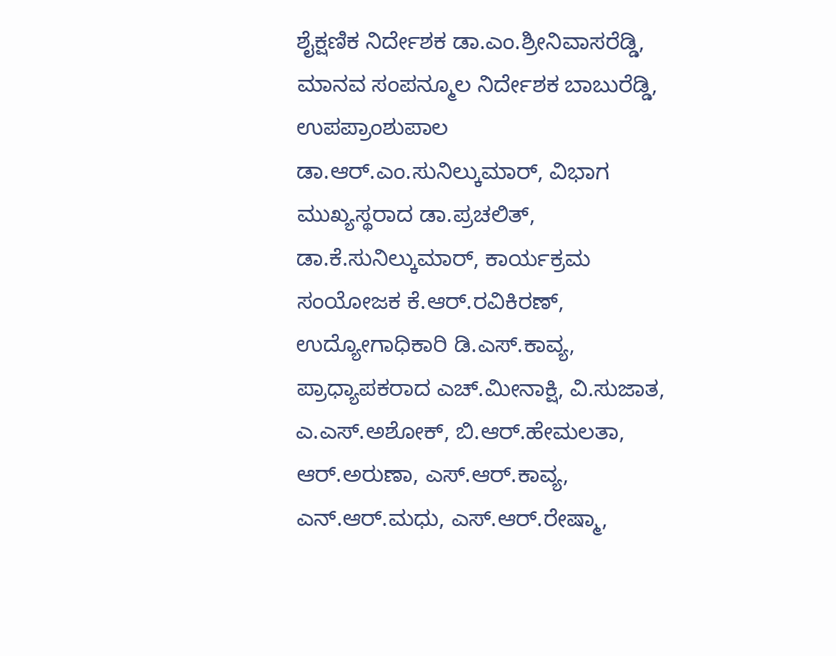ಶೈಕ್ಷಣಿಕ ನಿರ್ದೇಶಕ ಡಾ.ಎಂ.ಶ್ರೀನಿವಾಸರೆಡ್ಡಿ, ಮಾನವ ಸಂಪನ್ಮೂಲ ನಿರ್ದೇಶಕ ಬಾಬುರೆಡ್ಡಿ, ಉಪಪ್ರಾಂಶುಪಾಲ ಡಾ.ಆರ್.ಎಂ.ಸುನಿಲ್ಕುಮಾರ್, ವಿಭಾಗ ಮುಖ್ಯಸ್ಥರಾದ ಡಾ.ಪ್ರಚಲಿತ್, ಡಾ.ಕೆ.ಸುನಿಲ್ಕುಮಾರ್, ಕಾರ್ಯಕ್ರಮ ಸಂಯೋಜಕ ಕೆ.ಆರ್.ರವಿಕಿರಣ್, ಉದ್ಯೋಗಾಧಿಕಾರಿ ಡಿ.ಎಸ್.ಕಾವ್ಯ, ಪ್ರಾಧ್ಯಾಪಕರಾದ ಎಚ್.ಮೀನಾಕ್ಷಿ, ವಿ.ಸುಜಾತ, ಎ.ಎಸ್.ಅಶೋಕ್, ಬಿ.ಆರ್.ಹೇಮಲತಾ, ಆರ್.ಅರುಣಾ, ಎಸ್.ಆರ್.ಕಾವ್ಯ, ಎನ್.ಆರ್.ಮಧು, ಎಸ್.ಆರ್.ರೇಷ್ಮಾ,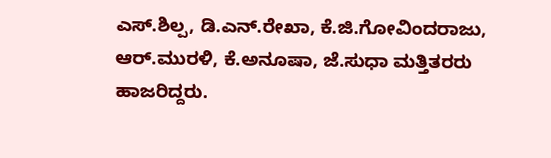ಎಸ್.ಶಿಲ್ಪ, ಡಿ.ಎನ್.ರೇಖಾ, ಕೆ.ಜಿ.ಗೋವಿಂದರಾಜು, ಆರ್.ಮುರಳಿ, ಕೆ.ಅನೂಷಾ, ಜೆ.ಸುಧಾ ಮತ್ತಿತರರು ಹಾಜರಿದ್ದರು.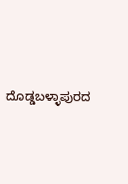ದೊಡ್ಡಬಳ್ಳಾಪುರದ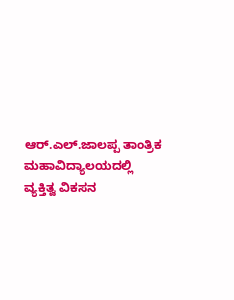ಆರ್.ಎಲ್.ಜಾಲಪ್ಪ ತಾಂತ್ರಿಕ ಮಹಾವಿದ್ಯಾಲಯದಲ್ಲಿ ವ್ಯಕ್ತಿತ್ವ ವಿಕಸನ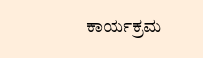ಕಾರ್ಯಕ್ರಮ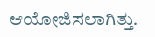ಆಯೋಜಿಸಲಾಗಿತ್ತು.